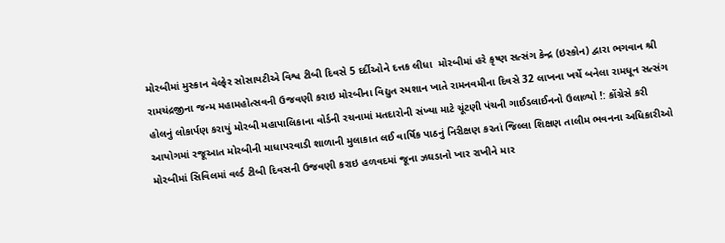મોરબીમાં મુસ્કાન વેલ્ફેર સોસાયટીએ વિશ્વ ટીબી દિવસે 5 દર્દીઓને દત્તક લીધા  મોરબીમાં હરે કૃષ્ણ સત્સંગ કેન્દ્ર (ઇસ્કોન) દ્વારા ભગવાન શ્રી રામચંદ્રજીના જન્મ મહામહોત્સવની ઉજવણી કરાઇ મોરબીના વિદ્યુત સ્મશાન ખાતે રામનવમીના દિવસે 32 લાખના ખર્ચે બનેલા રામધૂન સત્સંગ હોલનું લોકાર્પણ કરાયું મોરબી મહાપાલિકાના વોર્ડની રચનામાં મતદારોની સંખ્યા માટે ચૂંટણી પંચની ગાઈડલાઈનનો ઉલાળ્યો !: કોંગ્રેસે કરી આયોગમાં રજૂઆત મોરબીની માધાપરવાડી શાળાની મુલાકાત લઈ વાર્ષિક પાઠનું નિરીક્ષણ કરતાં જિલ્લા શિક્ષણ તાલીમ ભવનના અધિકારીઓ મોરબીમાં સિવિલમાં વર્લ્ડ ટીબી દિવસની ઉજવણી કરાઇ હળવદમાં જૂના ઝઘડાનો ખાર રાખીને માર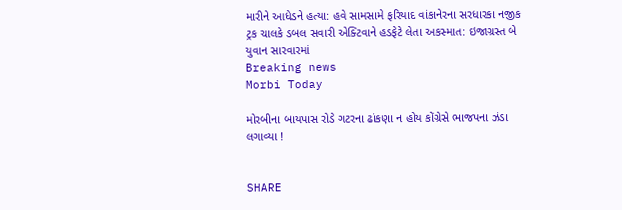મારીને આધેડને હત્યા: હવે સામસામે ફરિયાદ વાંકાનેરના સરધારકા નજીક ટ્રક ચાલકે ડબલ સવારી એક્ટિવાને હડફેટે લેતા અકસ્માત: ઇજાગ્રસ્ત બે યુવાન સારવારમાં
Breaking news
Morbi Today

મોરબીના બાયપાસ રોડે ગટરના ઢાંકણા ન હોય કોંગ્રેસે ભાજપના ઝંડા લગાવ્યા !


SHARE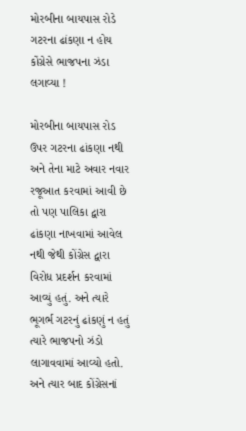મોરબીના બાયપાસ રોડે ગટરના ઢાંકણા ન હોય કોંગ્રેસે ભાજપના ઝંડા લગાવ્યા !

મોરબીના બાયપાસ રોડ ઉપર ગટરના ઢાંકણા નથી અને તેના માટે અવાર નવાર રજૂઆત કરવામાં આવી છે તો પણ પાલિકા દ્વારા ઢાંકણા નાખવામાં આવેલ નથી જેથી કોંગ્રેસ દ્વારા વિરોધ પ્રદર્શન કરવામાં આવ્યું હતું. અને ત્યારે ભૂગર્ભ ગટરનું ઢાંકણું ન હતું ત્યારે ભાજપનો ઝંડો લાગાવવામાં આવ્યો હતો. અને ત્યાર બાદ કોંગ્રેસનાં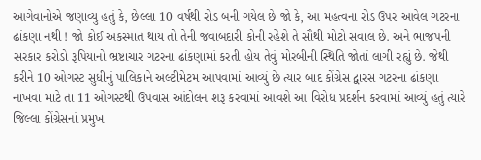આગેવાનોએ જણાવ્યુ હતું કે, છેલ્લા 10 વર્ષથી રોડ બની ગયેલ છે જો કે, આ મહત્વના રોડ ઉપર આવેલ ગટરના ઢાંકણા નથી ! જો કોઈ અકસ્માત થાય તો તેની જવાબદારી કોની રહેશે તે સૌથી મોટો સવાલ છે. અને ભાજપની સરકાર કરોડો રૂપિયાનો ભ્રષ્ટાચાર ગટરના ઢાંકણામાં કરતી હોય તેવું મોરબીની સ્થિતિ જોતાં લાગી રહ્યું છે. જેથી કરીને 10 ઓગસ્ટ સુધીનું પાલિકાને અલ્ટીમેટમ આપવામાં આવ્યું છે ત્યાર બાદ કોંગ્રેસ દ્વારસ ગટરના ઢાંકણા નાખવા માટે તા 11 ઓગસ્ટથી ઉપવાસ આંદોલન શરૂ કરવામાં આવશે આ વિરોધ પ્રદર્શન કરવામાં આવ્યું હતું ત્યારે જિલ્લા કોંગ્રેસનાં પ્રમુખ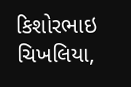કિશોરભાઇ ચિખલિયા,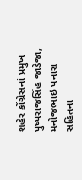શહેર કોંગ્રેસનાં પ્રમુખ પુષ્પરાજસિંહ જાડેજા, મનોજભાઇ પનારા સહિતના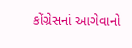કોંગ્રેસનાં આગેવાનો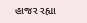હાજર રહ્યા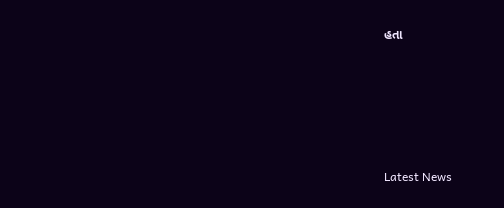હતા






Latest News